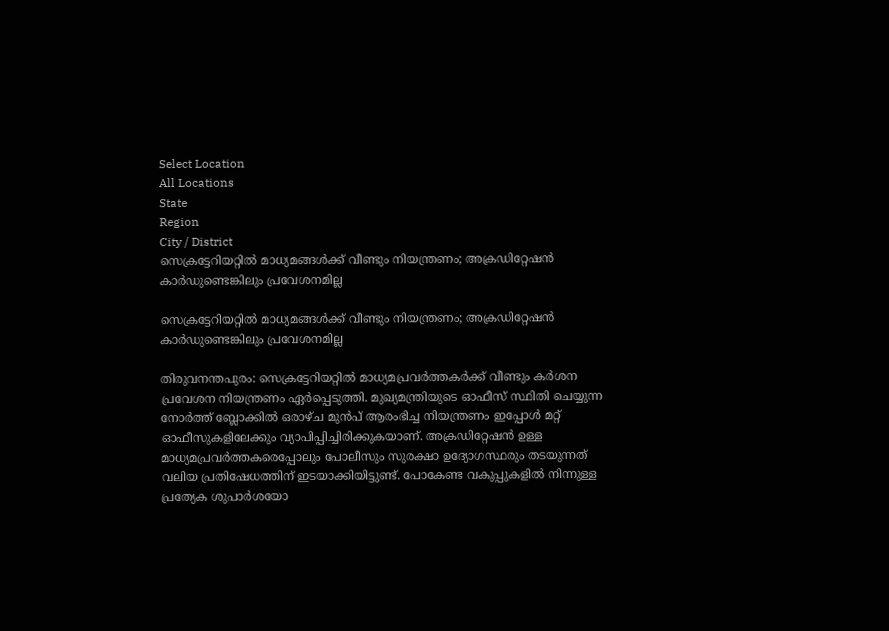Select Location
All Locations
State
Region
City / District
സെക്രട്ടേറിയറ്റിൽ മാധ്യമങ്ങൾക്ക് വീണ്ടും നിയന്ത്രണം; അക്രഡിറ്റേഷൻ കാർഡുണ്ടെങ്കിലും പ്രവേശനമില്ല

സെക്രട്ടേറിയറ്റിൽ മാധ്യമങ്ങൾക്ക് വീണ്ടും നിയന്ത്രണം; അക്രഡിറ്റേഷൻ കാർഡുണ്ടെങ്കിലും പ്രവേശനമില്ല

തിരുവനന്തപുരം: സെക്രട്ടേറിയറ്റിൽ മാധ്യമപ്രവർത്തകർക്ക് വീണ്ടും കർശന പ്രവേശന നിയന്ത്രണം ഏർപ്പെടുത്തി. മുഖ്യമന്ത്രിയുടെ ഓഫീസ് സ്ഥിതി ചെയ്യുന്ന നോർത്ത് ബ്ലോക്കിൽ ഒരാഴ്ച മുൻപ് ആരംഭിച്ച നിയന്ത്രണം ഇപ്പോൾ മറ്റ് ഓഫീസുകളിലേക്കും വ്യാപിപ്പിച്ചിരിക്കുകയാണ്. അക്രഡിറ്റേഷൻ ഉള്ള മാധ്യമപ്രവർത്തകരെപ്പോലും പോലീസും സുരക്ഷാ ഉദ്യോഗസ്ഥരും തടയുന്നത് വലിയ പ്രതിഷേധത്തിന് ഇടയാക്കിയിട്ടുണ്ട്. പോകേണ്ട വകുപ്പുകളിൽ നിന്നുള്ള പ്രത്യേക ശുപാർശയോ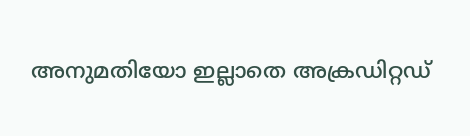അനുമതിയോ ഇല്ലാതെ അക്രഡിറ്റഡ്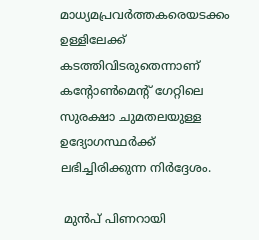മാധ്യമപ്രവർത്തകരെയടക്കം ഉള്ളിലേക്ക് കടത്തിവിടരുതെന്നാണ് കന്റോൺമെന്റ് ഗേറ്റിലെ സുരക്ഷാ ചുമതലയുള്ള ഉദ്യോഗസ്ഥർക്ക് ലഭിച്ചിരിക്കുന്ന നിർദ്ദേശം.

 മുൻപ് പിണറായി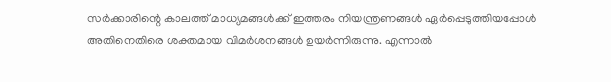സർക്കാരിന്റെ കാലത്ത് മാധ്യമങ്ങൾക്ക് ഇത്തരം നിയന്ത്രണങ്ങൾ ഏർപ്പെടുത്തിയപ്പോൾ അതിനെതിരെ ശക്തമായ വിമർശനങ്ങൾ ഉയർന്നിരുന്നു. എന്നാൽ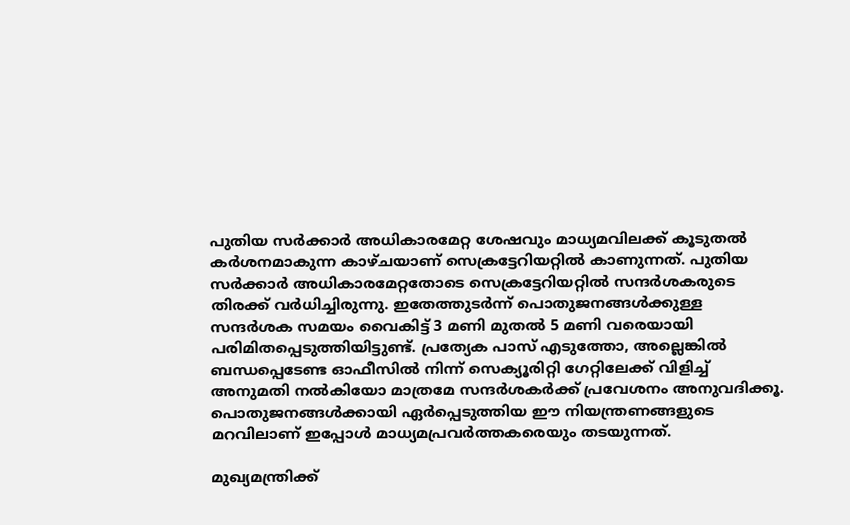പുതിയ സർക്കാർ അധികാരമേറ്റ ശേഷവും മാധ്യമവിലക്ക് കൂടുതൽ കർശനമാകുന്ന കാഴ്ചയാണ് സെക്രട്ടേറിയറ്റിൽ കാണുന്നത്. പുതിയ സർക്കാർ അധികാരമേറ്റതോടെ സെക്രട്ടേറിയറ്റിൽ സന്ദർശകരുടെ തിരക്ക് വർധിച്ചിരുന്നു. ഇതേത്തുടർന്ന് പൊതുജനങ്ങൾക്കുള്ള സന്ദർശക സമയം വൈകിട്ട് 3 മണി മുതൽ 5 മണി വരെയായി പരിമിതപ്പെടുത്തിയിട്ടുണ്ട്. പ്രത്യേക പാസ് എടുത്തോ, അല്ലെങ്കിൽ ബന്ധപ്പെടേണ്ട ഓഫീസിൽ നിന്ന് സെക്യൂരിറ്റി ഗേറ്റിലേക്ക് വിളിച്ച് അനുമതി നൽകിയോ മാത്രമേ സന്ദർശകർക്ക് പ്രവേശനം അനുവദിക്കൂ. പൊതുജനങ്ങൾക്കായി ഏർപ്പെടുത്തിയ ഈ നിയന്ത്രണങ്ങളുടെ മറവിലാണ് ഇപ്പോൾ മാധ്യമപ്രവർത്തകരെയും തടയുന്നത്.

മുഖ്യമന്ത്രിക്ക്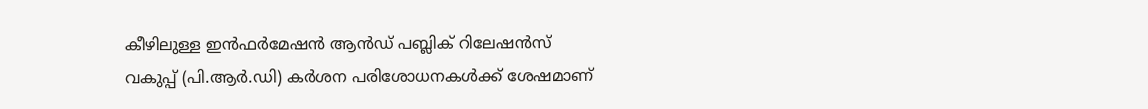കീഴിലുള്ള ഇൻഫർമേഷൻ ആൻഡ് പബ്ലിക് റിലേഷൻസ് വകുപ്പ് (പി.ആർ.ഡി) കർശന പരിശോധനകൾക്ക് ശേഷമാണ്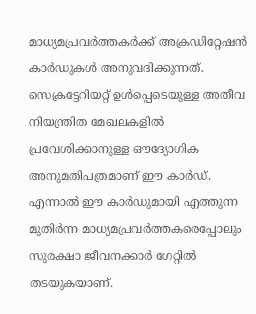മാധ്യമപ്രവർത്തകർക്ക് അക്രഡിറ്റേഷൻ കാർഡുകൾ അനുവദിക്കുന്നത്. സെക്രട്ടേറിയറ്റ് ഉൾപ്പെടെയുള്ള അതീവ നിയന്ത്രിത മേഖലകളിൽ പ്രവേശിക്കാനുള്ള ഔദ്യോഗിക അനുമതിപത്രമാണ് ഈ കാർഡ്. എന്നാൽ ഈ കാർഡുമായി എത്തുന്ന മുതിർന്ന മാധ്യമപ്രവർത്തകരെപ്പോലും സുരക്ഷാ ജീവനക്കാർ ഗേറ്റിൽ തടയുകയാണ്.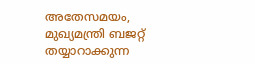അതേസമയം, മുഖ്യമന്ത്രി ബജറ്റ് തയ്യാറാക്കുന്ന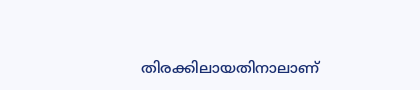തിരക്കിലായതിനാലാണ്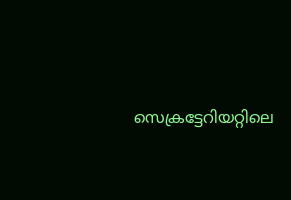സെക്രട്ടേറിയറ്റിലെ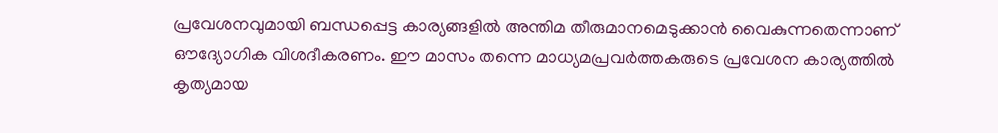പ്രവേശനവുമായി ബന്ധപ്പെട്ട കാര്യങ്ങളിൽ അന്തിമ തീരുമാനമെടുക്കാൻ വൈകുന്നതെന്നാണ് ഔദ്യോഗിക വിശദീകരണം. ഈ മാസം തന്നെ മാധ്യമപ്രവർത്തകരുടെ പ്രവേശന കാര്യത്തിൽ കൃത്യമായ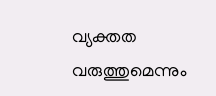വ്യക്തത വരുത്തുമെന്നും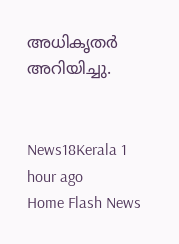അധികൃതർ അറിയിച്ചു.


News18Kerala 1 hour ago
Home Flash News